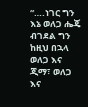“….ነገር ግን እኔ ወለጋ ሔጄ ብገደል ግን ከዚህ በኋላ ወለጋ እና ጂማ፣ ወለጋ እና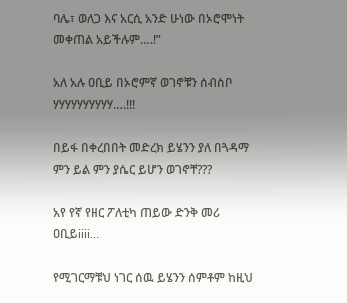ባሌ፣ ወለጋ እና አርሲ አንድ ሁነው በኦሮሞነት መቀጠል አይችሉም….!”

አለ አሉ ዐቢይ በኦሮምኛ ወገኖቹን ሰብስቦ ሃሃሃሃሃሃሃሃሃሃ….!!!

በይፋ በቀረበበት መድረክ ይሄንን ያለ በጓዳማ ምን ይል ምን ያሴር ይሆን ወገኖቸ???

አየ የኛ የዘር ፖለቲካ ጠይው ድንቅ መሪ ዐቢይiiii…

የሚገርማቹህ ነገር ሰዉ ይሄንን ሰምቶም ከዚህ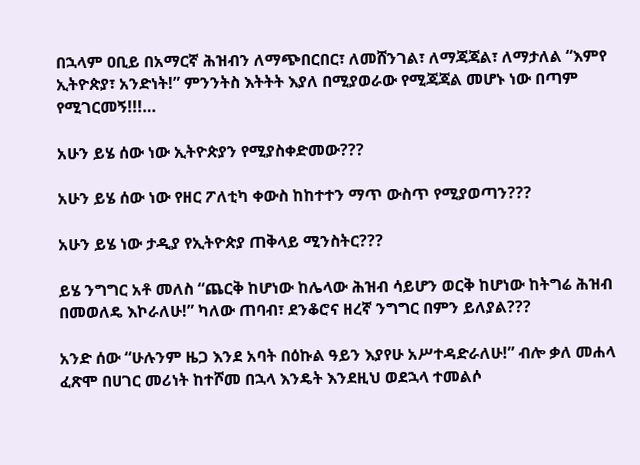በኋላም ዐቢይ በአማርኛ ሕዝብን ለማጭበርበር፣ ለመሸንገል፣ ለማጃጃል፣ ለማታለል “እምየ ኢትዮጵያ፣ አንድነት!” ምንንትስ እትትት እያለ በሚያወራው የሚጃጃል መሆኑ ነው በጣም የሚገርመኝ!!!…

አሁን ይሄ ሰው ነው ኢትዮጵያን የሚያስቀድመው???

አሁን ይሄ ሰው ነው የዘር ፖለቲካ ቀውስ ከከተተን ማጥ ውስጥ የሚያወጣን???

አሁን ይሄ ነው ታዲያ የኢትዮጵያ ጠቅላይ ሚንስትር???

ይሄ ንግግር አቶ መለስ “ጨርቅ ከሆነው ከሌላው ሕዝብ ሳይሆን ወርቅ ከሆነው ከትግሬ ሕዝብ በመወለዴ እኮራለሁ!” ካለው ጠባብ፣ ደንቆሮና ዘረኛ ንግግር በምን ይለያል???

አንድ ሰው “ሁሉንም ዜጋ እንደ አባት በዕኩል ዓይን እያየሁ አሥተዳድራለሁ!” ብሎ ቃለ መሐላ ፈጽሞ በሀገር መሪነት ከተሾመ በኋላ እንዴት እንደዚህ ወደኋላ ተመልሶ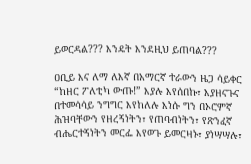ይወርዳል??? እንዴት እንደዚህ ይጠባል???

ዐቢይ እና ለማ ለእኛ በአማርኛ ተራውን ዜጋ ሳይቀር “ከዘር ፖለቲካ ውጡ!” እያሉ እየሰበኩ፣ እያዘናጉና በተመሳሳይ ንግግር እየከለሉ እነሱ ግን በኦሮምኛ ሕዝባቸውን የዘረኝነትን፣ የጠባብነትን፣ የጽንፈኛ ብሔርተኝነትን መርፌ እየወጉ ይመርዛኑ፣ ያነሣሣሉ፣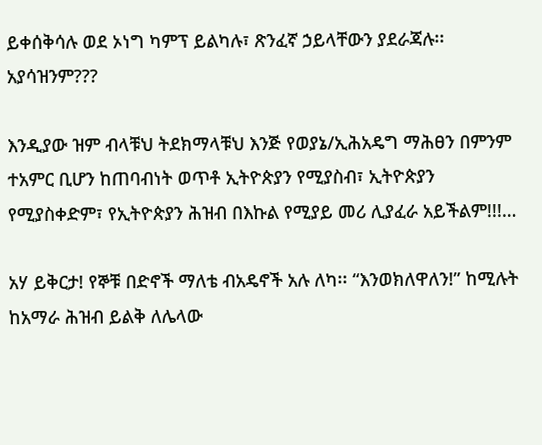ይቀሰቅሳሉ ወደ ኦነግ ካምፕ ይልካሉ፣ ጽንፈኛ ኃይላቸውን ያደራጃሉ፡፡ አያሳዝንም???

እንዲያው ዝም ብላቹህ ትደክማላቹህ እንጅ የወያኔ/ኢሕአዴግ ማሕፀን በምንም ተአምር ቢሆን ከጠባብነት ወጥቶ ኢትዮጵያን የሚያስብ፣ ኢትዮጵያን የሚያስቀድም፣ የኢትዮጵያን ሕዝብ በእኩል የሚያይ መሪ ሊያፈራ አይችልም!!!…

አሃ ይቅርታ! የኞቹ በድኖች ማለቴ ብአዴኖች አሉ ለካ፡፡ “እንወክለዋለን!” ከሚሉት ከአማራ ሕዝብ ይልቅ ለሌላው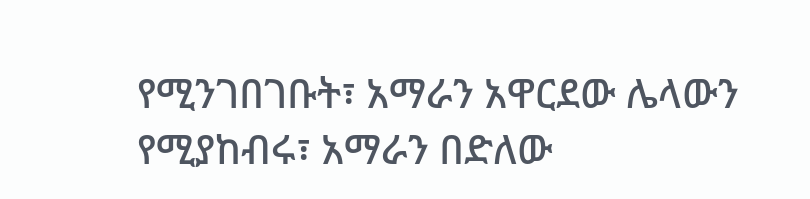የሚንገበገቡት፣ አማራን አዋርደው ሌላውን የሚያከብሩ፣ አማራን በድለው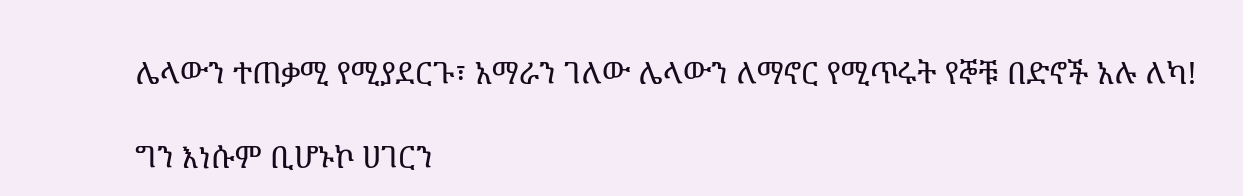ሌላውን ተጠቃሚ የሚያደርጉ፣ አማራን ገለው ሌላውን ለማኖር የሚጥሩት የኞቹ በድኖች አሉ ለካ!

ግን እነሱም ቢሆኑኮ ሀገርን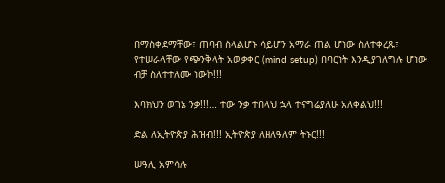በማስቀደማቸው፣ ጠባብ ስላልሆኑ ሳይሆን አማራ ጠል ሆነው ስለተቀረጹ፣ የተሠራላቸው የጭንቅላት አወቃቀር (mind setup) በባርነት እንዲያገለግሉ ሆነው ብቻ ስለተተለሙ ነውኮ!!!

እባክህን ወገኔ ንቃ!!!… ተው ንቃ ተበላህ ኋላ ተናግሬያለሁ አለቀልህ!!!

ድል ለኢትዮጵያ ሕዝብ!!! ኢትዮጵያ ለዘለዓለም ትኑር!!!

ሠዓሊ አምሳሉ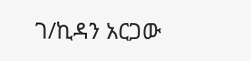ገ/ኪዳን አርጋው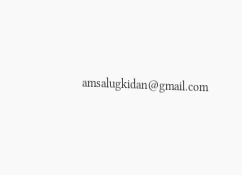amsalugkidan@gmail.com